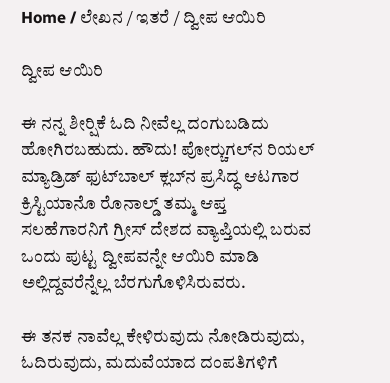Home / ಲೇಖನ / ಇತರೆ / ದ್ವೀಪ ಆಯಿರಿ

ದ್ವೀಪ ಆಯಿರಿ

ಈ ನನ್ನ ಶೀರ್‍ಷಿಕೆ ಓದಿ ನೀವೆಲ್ಲ ದಂಗುಬಡಿದು ಹೋಗಿರಬಹುದು. ಹೌದು! ಪೋರ್‍ಚುಗಲ್‌ನ ರಿಯಲ್ ಮ್ಯಾಡ್ರಿಡ್ ಫುಟ್‌ಬಾಲ್‌ ಕ್ಲಬ್‌ನ ಪ್ರಸಿದ್ಧ ಆಟಗಾರ ಕ್ರಿಸ್ಟಿಯಾನೊ ರೊನಾಲ್ಡ್ ತಮ್ಮ ಆಪ್ತ ಸಲಹೆಗಾರನಿಗೆ ಗ್ರೀಸ್ ದೇಶದ ವ್ಯಾಪ್ತಿಯಲ್ಲಿ ಬರುವ ಒಂದು ಪುಟ್ಟ ದ್ವೀಪವನ್ನೇ ಆಯಿರಿ ಮಾಡಿ ಅಲ್ಲಿದ್ದವರೆನ್ನೆಲ್ಲ ಬೆರಗುಗೊಳಿಸಿರುವರು.

ಈ ತನಕ ನಾವೆಲ್ಲ ಕೇಳಿರುವುದು ನೋಡಿರುವುದು, ಓದಿರುವುದು, ಮದುವೆಯಾದ ದಂಪತಿಗಳಿಗೆ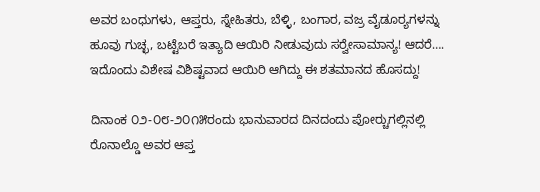ಅವರ ಬಂಧುಗಳು, ಆಪ್ತರು, ಸ್ನೇಹಿತರು, ಬೆಳ್ಳಿ, ಬಂಗಾರ, ವಜ್ರ ವೈಡೂರ್‍ಯಗಳನ್ನು ಹೂವು ಗುಚ್ಛ, ಬಟ್ಟೆಬರೆ ಇತ್ಯಾದಿ ಆಯಿರಿ ನೀಡುವುದು ಸರ್‍ವೇಸಾಮಾನ್ಯ! ಆದರೆ…. ಇದೊಂದು ವಿಶೇಷ ವಿಶಿಷ್ಟವಾದ ಆಯಿರಿ ಆಗಿದ್ದು ಈ ಶತಮಾನದ ಹೊಸದ್ದು!

ದಿನಾಂಕ ೦೨-೦೮-೨೦೧೫ರಂದು ಭಾನುವಾರದ ದಿನದಂದು ಪೋರ್‍ಚುಗಲ್ಲಿನಲ್ಲಿ ರೊನಾಲ್ಡೊ ಅವರ ಆಪ್ತ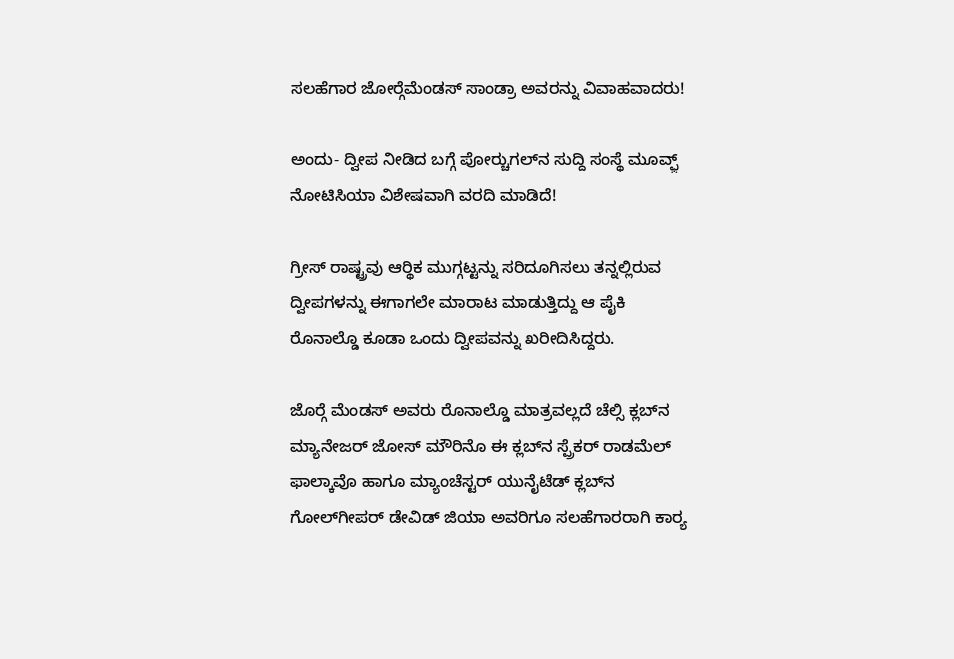ಸಲಹೆಗಾರ ಜೋರ್‍ಗೆಮೆಂಡಸ್ ಸಾಂಡ್ರಾ ಅವರನ್ನು ವಿವಾಹವಾದರು!

ಅಂದು- ದ್ವೀಪ ನೀಡಿದ ಬಗ್ಗೆ ಪೋರ್‍ಚುಗಲ್‌ನ ಸುದ್ದಿ ಸಂಸ್ಥೆ ಮೂವ್ಫ಼್ ನೋಟಿಸಿಯಾ ವಿಶೇಷವಾಗಿ ವರದಿ ಮಾಡಿದೆ!

ಗ್ರೀಸ್ ರಾಷ್ಟ್ರವು ಆರ್‍ಥಿಕ ಮುಗ್ಗಟ್ಟನ್ನು ಸರಿದೂಗಿಸಲು ತನ್ನಲ್ಲಿರುವ ದ್ವೀಪಗಳನ್ನು ಈಗಾಗಲೇ ಮಾರಾಟ ಮಾಡುತ್ತಿದ್ದು ಆ ಪೈಕಿ ರೊನಾಲ್ಡೊ ಕೂಡಾ ಒಂದು ದ್ವೀಪವನ್ನು ಖರೀದಿಸಿದ್ದರು.

ಜೊರ್‍ಗೆ ಮೆಂಡಸ್ ಅವರು ರೊನಾಲ್ಡೊ ಮಾತ್ರವಲ್ಲದೆ ಚೆಲ್ಸಿ ಕ್ಲಬ್‌ನ ಮ್ಯಾನೇಜರ್ ಜೋಸ್ ಮೌರಿನೊ ಈ ಕ್ಲಬ್‌ನ ಸ್ಪ್ರೆಕರ್ ರಾಡಮೆಲ್ ಫಾಲ್ಕಾವೊ ಹಾಗೂ ಮ್ಯಾಂಚೆಸ್ಟರ್ ಯುನೈಟೆಡ್‌ ಕ್ಲಬ್‌ನ ಗೋಲ್‌ಗೀಪರ್ ಡೇವಿಡ್ ಜಿಯಾ ಅವರಿಗೂ ಸಲಹೆಗಾರರಾಗಿ ಕಾರ್‍ಯ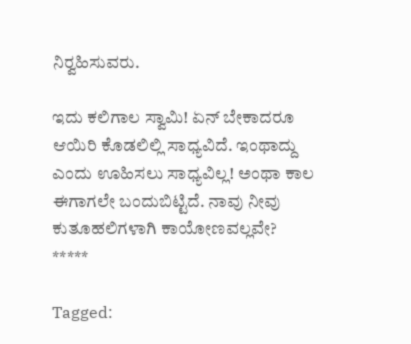ನಿರ್‍ವಹಿಸುವರು.

ಇದು ಕಲಿಗಾಲ ಸ್ವಾಮಿ! ಏನ್ ಬೇಕಾದರೂ ಆಯಿರಿ ಕೊಡಲಿಲ್ಲಿ ಸಾಧ್ಯವಿದೆ. ಇಂಥಾದ್ದು ಎಂದು ಊಹಿಸಲು ಸಾಧ್ಯವಿಲ್ಲ! ಅಂಥಾ ಕಾಲ ಈಗಾಗಲೇ ಬಂದುಬಿಟ್ಟಿದೆ. ನಾವು ನೀವು ಕುತೂಹಲಿಗಳಾಗಿ ಕಾಯೋಣವಲ್ಲವೇ?
*****

Tagged: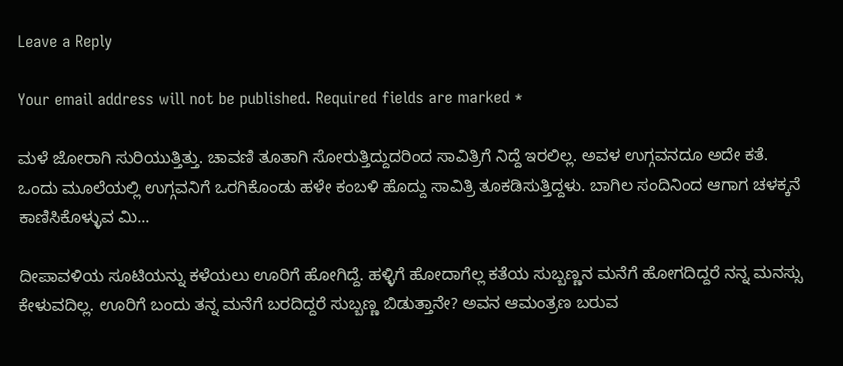Leave a Reply

Your email address will not be published. Required fields are marked *

ಮಳೆ ಜೋರಾಗಿ ಸುರಿಯುತ್ತಿತ್ತು. ಚಾವಣಿ ತೂತಾಗಿ ಸೋರುತ್ತಿದ್ದುದರಿಂದ ಸಾವಿತ್ರಿಗೆ ನಿದ್ದೆ ಇರಲಿಲ್ಲ. ಅವಳ ಉಗ್ಗವನದೂ ಅದೇ ಕತೆ. ಒಂದು ಮೂಲೆಯಲ್ಲಿ ಉಗ್ಗವನಿಗೆ ಒರಗಿಕೊಂಡು ಹಳೇ ಕಂಬಳಿ ಹೊದ್ದು ಸಾವಿತ್ರಿ ತೂಕಡಿಸುತ್ತಿದ್ದಳು. ಬಾಗಿಲ ಸಂದಿನಿಂದ ಆಗಾಗ ಚಳಕ್ಕನೆ ಕಾಣಿಸಿಕೊಳ್ಳುವ ಮಿ...

ದೀಪಾವಳಿಯ ಸೂಟಿಯನ್ನು ಕಳೆಯಲು ಊರಿಗೆ ಹೋಗಿದ್ದೆ. ಹಳ್ಳಿಗೆ ಹೋದಾಗೆಲ್ಲ ಕತೆಯ ಸುಬ್ಬಣ್ಣನ ಮನೆಗೆ ಹೋಗದಿದ್ದರೆ ನನ್ನ ಮನಸ್ಸು ಕೇಳುವದಿಲ್ಲ. ಊರಿಗೆ ಬಂದು ತನ್ನ ಮನೆಗೆ ಬರದಿದ್ದರೆ ಸುಬ್ಬಣ್ಣ ಬಿಡುತ್ತಾನೇ? ಅವನ ಆಮಂತ್ರಣ ಬರುವ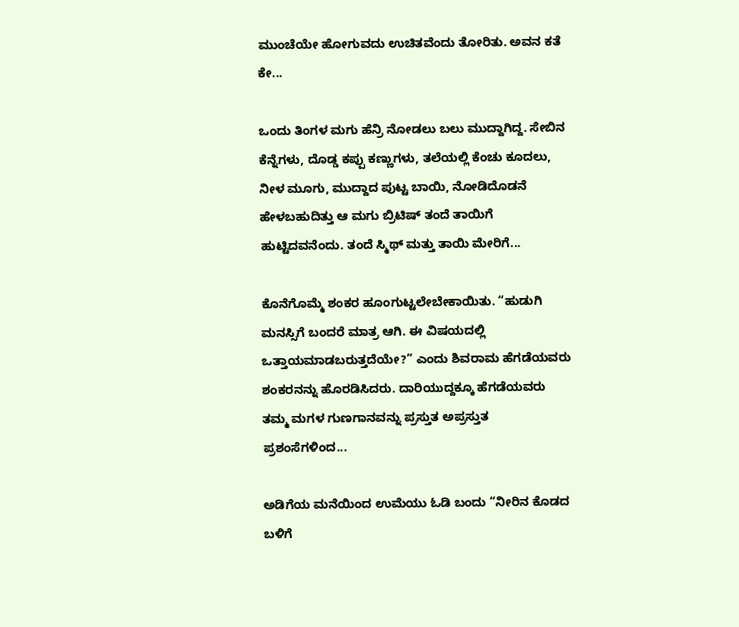ಮುಂಚೆಯೇ ಹೋಗುವದು ಉಚಿತವೆಂದು ತೋರಿತು. ಅವನ ಕತೆ ಕೇ...

ಒಂದು ತಿಂಗಳ ಮಗು ಹೆನ್ರಿ ನೋಡಲು ಬಲು ಮುದ್ದಾಗಿದ್ದ. ಸೇಬಿನ ಕೆನ್ನೆಗಳು, ದೊಡ್ಡ ಕಪ್ಪು ಕಣ್ಣುಗಳು, ತಲೆಯಲ್ಲಿ ಕೆಂಚು ಕೂದಲು, ನೀಳ ಮೂಗು, ಮುದ್ದಾದ ಪುಟ್ಟ ಬಾಯಿ, ನೋಡಿದೊಡನೆ ಹೇಳಬಹುದಿತ್ತು ಆ ಮಗು ಬ್ರಿಟಿಷ್ ತಂದೆ ತಾಯಿಗೆ ಹುಟ್ಟಿದವನೆಂದು. ತಂದೆ ಸ್ಮಿಥ್ ಮತ್ತು ತಾಯಿ ಮೇರಿಗೆ...

ಕೊನೆಗೊಮ್ಮೆ ಶಂಕರ ಹೂಂಗುಟ್ಟಲೇಬೇಕಾಯಿತು. “ಹುಡುಗಿ ಮನಸ್ಸಿಗೆ ಬಂದರೆ ಮಾತ್ರ ಆಗಿ. ಈ ವಿಷಯದಲ್ಲಿ ಒತ್ತಾಯಮಾಡಬರುತ್ತದೆಯೇ?” ಎಂದು ಶಿವರಾಮ ಹೆಗಡೆಯವರು ಶಂಕರನನ್ನು ಹೊರಡಿಸಿದರು. ದಾರಿಯುದ್ದಕ್ಕೂ ಹೆಗಡೆಯವರು ತಮ್ಮ ಮಗಳ ಗುಣಗಾನವನ್ನು ಪ್ರಸ್ತುತ ಅಪ್ರಸ್ತುತ ಪ್ರಶಂಸೆಗಳಿಂದ...

ಅಡಿಗೆಯ ಮನೆಯಿಂದ ಉಮೆಯು ಓಡಿ ಬಂದು “ನೀರಿನ ಕೊಡದ ಬಳಿಗೆ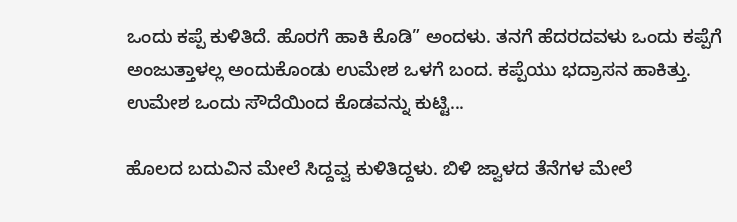ಒಂದು ಕಪ್ಪೆ ಕುಳಿತಿದೆ. ಹೊರಗೆ ಹಾಕಿ ಕೊಡಿ” ಅಂದಳು. ತನಗೆ ಹೆದರದವಳು ಒಂದು ಕಪ್ಪೆಗೆ ಅಂಜುತ್ತಾಳಲ್ಲ ಅಂದುಕೊಂಡು ಉಮೇಶ ಒಳಗೆ ಬಂದ. ಕಪ್ಪೆಯು ಭದ್ರಾಸನ ಹಾಕಿತ್ತು. ಉಮೇಶ ಒಂದು ಸೌದೆಯಿಂದ ಕೊಡವನ್ನು ಕುಟ್ಟಿ...

ಹೊಲದ ಬದುವಿನ ಮೇಲೆ ಸಿದ್ದವ್ವ ಕುಳಿತಿದ್ದಳು. ಬಿಳಿ ಜ್ವಾಳದ ತೆನೆಗಳ ಮೇಲೆ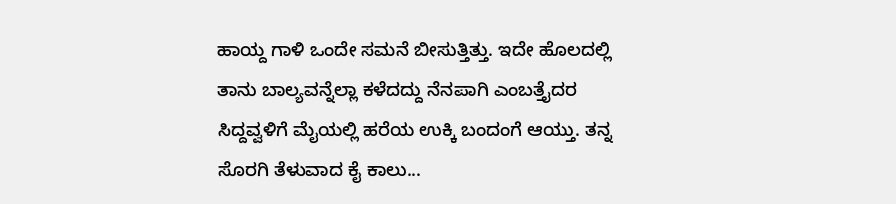ಹಾಯ್ದ ಗಾಳಿ ಒಂದೇ ಸಮನೆ ಬೀಸುತ್ತಿತ್ತು. ಇದೇ ಹೊಲದಲ್ಲಿ ತಾನು ಬಾಲ್ಯವನ್ನೆಲ್ಲಾ ಕಳೆದದ್ದು ನೆನಪಾಗಿ ಎಂಬತ್ತೈದರ ಸಿದ್ದವ್ವಳಿಗೆ ಮೈಯಲ್ಲಿ ಹರೆಯ ಉಕ್ಕಿ ಬಂದಂಗೆ ಆಯ್ತು. ತನ್ನ ಸೊರಗಿ ತೆಳುವಾದ ಕೈ ಕಾಲು...